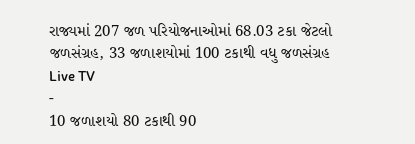રાજ્યમાં 207 જળ પરિયોજનાઓમાં 68.03 ટકા જેટલો જળસંગ્રહ, 33 જળાશયોમાં 100 ટકાથી વધુ જળસંગ્રહ
Live TV
-
10 જળાશયો 80 ટકાથી 90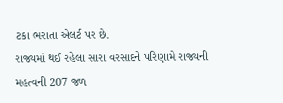ટકા ભરાતા એલર્ટ પર છે.
રાજ્યમાં થઈ રહેલા સારા વરસાદને પરિણામે રાજ્યની મહત્વની 207 જળ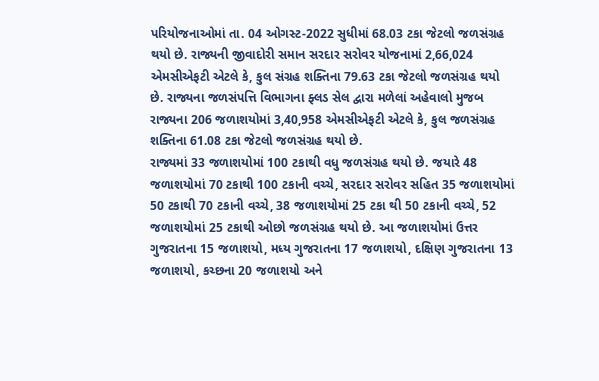પરિયોજનાઓમાં તા. 04 ઓગસ્ટ-2022 સુધીમાં 68.03 ટકા જેટલો જળસંગ્રહ થયો છે. રાજ્યની જીવાદોરી સમાન સરદાર સરોવર યોજનામાં 2,66,024 એમસીએફટી એટલે કે, કુલ સંગ્રહ શક્તિના 79.63 ટકા જેટલો જળસંગ્રહ થયો છે. રાજ્યના જળસંપત્તિ વિભાગના ફ્લડ સેલ દ્વારા મળેલાં અહેવાલો મુજબ રાજ્યના 206 જળાશયોમાં 3,40,958 એમસીએફટી એટલે કે, કુલ જળસંગ્રહ શક્તિના 61.08 ટકા જેટલો જળસંગ્રહ થયો છે.
રાજ્યમાં 33 જળાશયોમાં 100 ટકાથી વધુ જળસંગ્રહ થયો છે. જયારે 48 જળાશયોમાં 70 ટકાથી 100 ટકાની વચ્ચે, સરદાર સરોવર સહિત 35 જળાશયોમાં 50 ટકાથી 70 ટકાની વચ્ચે, 38 જળાશયોમાં 25 ટકા થી 50 ટકાની વચ્ચે, 52 જળાશયોમાં 25 ટકાથી ઓછો જળસંગ્રહ થયો છે. આ જળાશયોમાં ઉત્તર ગુજરાતના 15 જળાશયો, મધ્ય ગુજરાતના 17 જળાશયો, દક્ષિણ ગુજરાતના 13 જળાશયો, કચ્છના 20 જળાશયો અને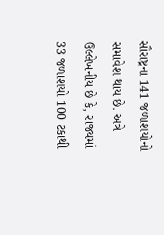સૌરાષ્ટ્રના 141 જળાશયોનો સમાવેશ થાય છે. અત્રે ઉલ્લેખનીય છે કે, રાજ્યમાં 33 જળાશયો 100 ટકાથી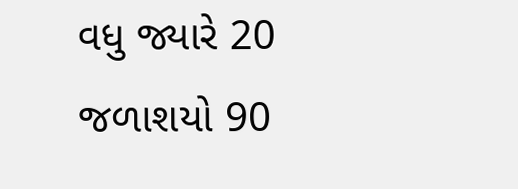વધુ જ્યારે 20 જળાશયો 90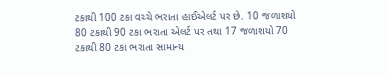ટકાથી 100 ટકા વચ્ચે ભરાતા હાઈએલર્ટ પર છે. 10 જળાશયો 80 ટકાથી 90 ટકા ભરાતા એલર્ટ પર તથા 17 જળાશયો 70 ટકાથી 80 ટકા ભરાતા સામાન્ય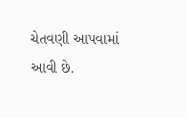ચેતવણી આપવામાં આવી છે.